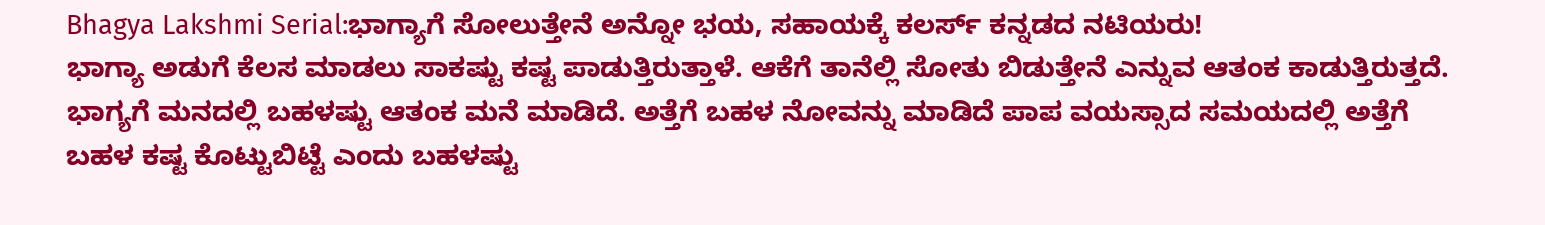Bhagya Lakshmi Serial:ಭಾಗ್ಯಾಗೆ ಸೋಲುತ್ತೇನೆ ಅನ್ನೋ ಭಯ, ಸಹಾಯಕ್ಕೆ ಕಲರ್ಸ್ ಕನ್ನಡದ ನಟಿಯರು!
ಭಾಗ್ಯಾ ಅಡುಗೆ ಕೆಲಸ ಮಾಡಲು ಸಾಕಷ್ಟು ಕಷ್ಟ ಪಾಡುತ್ತಿರುತ್ತಾಳೆ. ಆಕೆಗೆ ತಾನೆಲ್ಲಿ ಸೋತು ಬಿಡುತ್ತೇನೆ ಎನ್ನುವ ಆತಂಕ ಕಾಡುತ್ತಿರುತ್ತದೆ. ಭಾಗ್ಯಗೆ ಮನದಲ್ಲಿ ಬಹಳಷ್ಟು ಆತಂಕ ಮನೆ ಮಾಡಿದೆ. ಅತ್ತೆಗೆ ಬಹಳ ನೋವನ್ನು ಮಾಡಿದೆ ಪಾಪ ವಯಸ್ಸಾದ ಸಮಯದಲ್ಲಿ ಅತ್ತೆಗೆ ಬಹಳ ಕಷ್ಟ ಕೊಟ್ಟುಬಿಟ್ಟೆ ಎಂದು ಬಹಳಷ್ಟು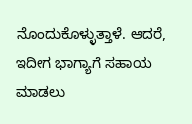ನೊಂದುಕೊಳ್ಳುತ್ತಾಳೆ. ಆದರೆ, ಇದೀಗ ಭಾಗ್ಯಾಗೆ ಸಹಾಯ ಮಾಡಲು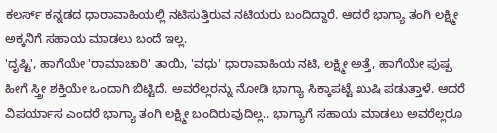ಕಲರ್ಸ್ ಕನ್ನಡದ ಧಾರಾವಾಹಿಯಲ್ಲಿ ನಟಿಸುತ್ತಿರುವ ನಟಿಯರು ಬಂದಿದ್ದಾರೆ. ಆದರೆ ಭಾಗ್ಯಾ ತಂಗಿ ಲಕ್ಷ್ಮೀ ಅಕ್ಕನಿಗೆ ಸಹಾಯ ಮಾಡಲು ಬಂದೆ ಇಲ್ಲ.
'ದೃಷ್ಟಿ', ಹಾಗೆಯೇ 'ರಾಮಾಚಾರಿ' ತಾಯಿ, 'ವಧು' ಧಾರಾವಾಹಿಯ ನಟಿ, ಲಕ್ಷ್ಮೀ ಅತ್ತೆ, ಹಾಗೆಯೇ ಪುಷ್ಪ ಹೀಗೆ ಸ್ತ್ರೀ ಶಕ್ತಿಯೇ ಒಂದಾಗಿ ಬಿಟ್ಟಿದೆ. ಅವರೆಲ್ಲರನ್ನು ನೋಡಿ ಭಾಗ್ಯಾ ಸಿಕ್ಕಾಪಟ್ಟೆ ಖುಷಿ ಪಡುತ್ತಾಳೆ. ಆದರೆ ವಿಪರ್ಯಾಸ ಎಂದರೆ ಭಾಗ್ಯಾ ತಂಗಿ ಲಕ್ಷ್ಮೀ ಬಂದಿರುವುದಿಲ್ಲ.. ಭಾಗ್ಯಾಗೆ ಸಹಾಯ ಮಾಡಲು ಅವರೆಲ್ಲರೂ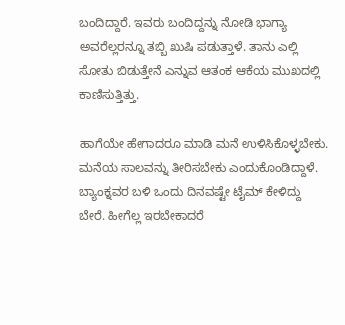ಬಂದಿದ್ದಾರೆ. ಇವರು ಬಂದಿದ್ದನ್ನು ನೋಡಿ ಭಾಗ್ಯಾ ಅವರೆಲ್ಲರನ್ನೂ ತಬ್ಬಿ ಖುಷಿ ಪಡುತ್ತಾಳೆ. ತಾನು ಎಲ್ಲಿ ಸೋತು ಬಿಡುತ್ತೇನೆ ಎನ್ನುವ ಆತಂಕ ಆಕೆಯ ಮುಖದಲ್ಲಿ ಕಾಣಿಸುತ್ತಿತ್ತು.

ಹಾಗೆಯೇ ಹೇಗಾದರೂ ಮಾಡಿ ಮನೆ ಉಳಿಸಿಕೊಳ್ಳಬೇಕು. ಮನೆಯ ಸಾಲವನ್ನು ತೀರಿಸಬೇಕು ಎಂದುಕೊಂಡಿದ್ದಾಳೆ. ಬ್ಯಾಂಕ್ನವರ ಬಳಿ ಒಂದು ದಿನವಷ್ಟೇ ಟೈಮ್ ಕೇಳಿದ್ದು ಬೇರೆ. ಹೀಗೆಲ್ಲ ಇರಬೇಕಾದರೆ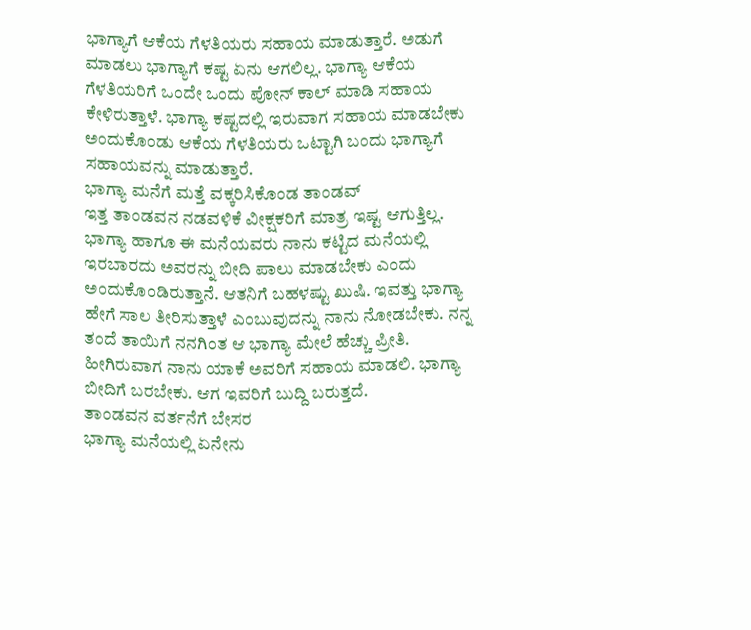ಭಾಗ್ಯಾಗೆ ಆಕೆಯ ಗೆಳತಿಯರು ಸಹಾಯ ಮಾಡುತ್ತಾರೆ. ಅಡುಗೆ ಮಾಡಲು ಭಾಗ್ಯಾಗೆ ಕಷ್ಟ ಏನು ಆಗಲಿಲ್ಲ. ಭಾಗ್ಯಾ ಆಕೆಯ ಗೆಳತಿಯರಿಗೆ ಒಂದೇ ಒಂದು ಪೋನ್ ಕಾಲ್ ಮಾಡಿ ಸಹಾಯ ಕೇಳಿರುತ್ತಾಳೆ. ಭಾಗ್ಯಾ ಕಷ್ಟದಲ್ಲಿ ಇರುವಾಗ ಸಹಾಯ ಮಾಡಬೇಕು ಅಂದುಕೊಂಡು ಆಕೆಯ ಗೆಳತಿಯರು ಒಟ್ಟಾಗಿ ಬಂದು ಭಾಗ್ಯಾಗೆ ಸಹಾಯವನ್ನು ಮಾಡುತ್ತಾರೆ.
ಭಾಗ್ಯಾ ಮನೆಗೆ ಮತ್ತೆ ವಕ್ಕರಿಸಿಕೊಂಡ ತಾಂಡವ್
ಇತ್ತ ತಾಂಡವನ ನಡವಳಿಕೆ ವೀಕ್ಷಕರಿಗೆ ಮಾತ್ರ ಇಷ್ಟ ಆಗುತ್ತಿಲ್ಲ. ಭಾಗ್ಯಾ ಹಾಗೂ ಈ ಮನೆಯವರು ನಾನು ಕಟ್ಟಿದ ಮನೆಯಲ್ಲಿ ಇರಬಾರದು ಅವರನ್ನು ಬೀದಿ ಪಾಲು ಮಾಡಬೇಕು ಎಂದು ಅಂದುಕೊಂಡಿರುತ್ತಾನೆ. ಆತನಿಗೆ ಬಹಳಷ್ಟು ಖುಷಿ. ಇವತ್ತು ಭಾಗ್ಯಾ ಹೇಗೆ ಸಾಲ ತೀರಿಸುತ್ತಾಳೆ ಎಂಬುವುದನ್ನು ನಾನು ನೋಡಬೇಕು. ನನ್ನ ತಂದೆ ತಾಯಿಗೆ ನನಗಿಂತ ಆ ಭಾಗ್ಯಾ ಮೇಲೆ ಹೆಚ್ಚು ಪ್ರೀತಿ. ಹೀಗಿರುವಾಗ ನಾನು ಯಾಕೆ ಅವರಿಗೆ ಸಹಾಯ ಮಾಡಲಿ. ಭಾಗ್ಯಾ ಬೀದಿಗೆ ಬರಬೇಕು. ಆಗ ಇವರಿಗೆ ಬುದ್ದಿ ಬರುತ್ತದೆ.
ತಾಂಡವನ ವರ್ತನೆಗೆ ಬೇಸರ
ಭಾಗ್ಯಾ ಮನೆಯಲ್ಲಿ ಏನೇನು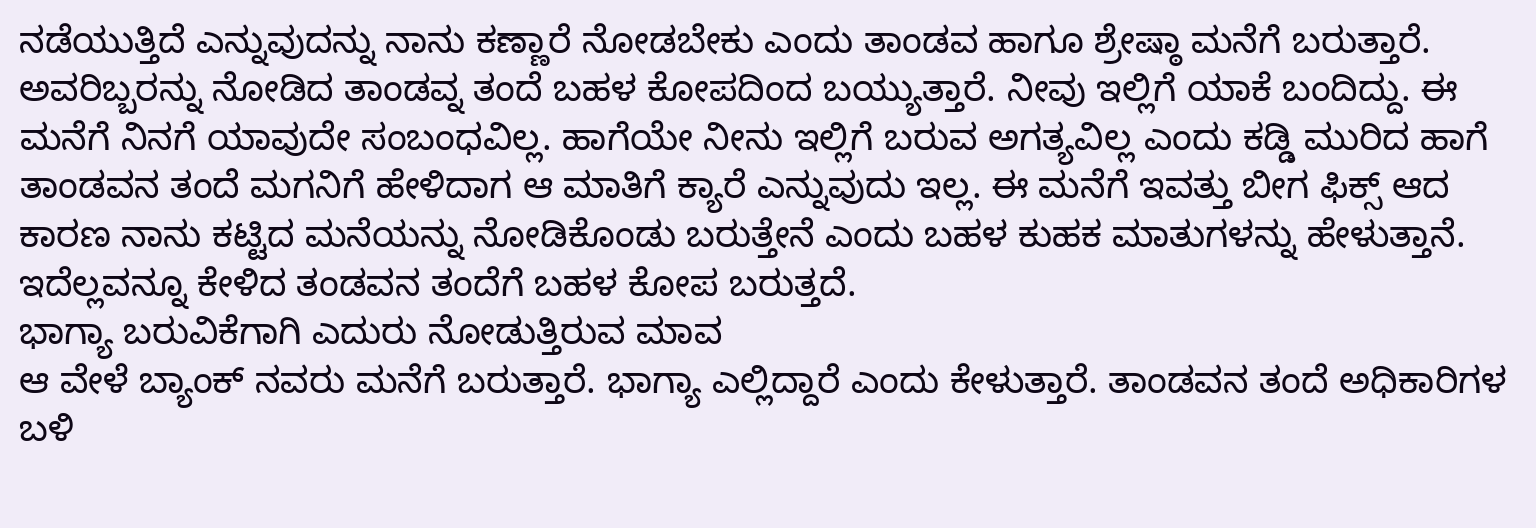ನಡೆಯುತ್ತಿದೆ ಎನ್ನುವುದನ್ನು ನಾನು ಕಣ್ಣಾರೆ ನೋಡಬೇಕು ಎಂದು ತಾಂಡವ ಹಾಗೂ ಶ್ರೇಷ್ಠಾ ಮನೆಗೆ ಬರುತ್ತಾರೆ. ಅವರಿಬ್ಬರನ್ನು ನೋಡಿದ ತಾಂಡವ್ನ ತಂದೆ ಬಹಳ ಕೋಪದಿಂದ ಬಯ್ಯುತ್ತಾರೆ. ನೀವು ಇಲ್ಲಿಗೆ ಯಾಕೆ ಬಂದಿದ್ದು. ಈ ಮನೆಗೆ ನಿನಗೆ ಯಾವುದೇ ಸಂಬಂಧವಿಲ್ಲ. ಹಾಗೆಯೇ ನೀನು ಇಲ್ಲಿಗೆ ಬರುವ ಅಗತ್ಯವಿಲ್ಲ ಎಂದು ಕಡ್ಡಿ ಮುರಿದ ಹಾಗೆ ತಾಂಡವನ ತಂದೆ ಮಗನಿಗೆ ಹೇಳಿದಾಗ ಆ ಮಾತಿಗೆ ಕ್ಯಾರೆ ಎನ್ನುವುದು ಇಲ್ಲ. ಈ ಮನೆಗೆ ಇವತ್ತು ಬೀಗ ಫಿಕ್ಸ್ ಆದ ಕಾರಣ ನಾನು ಕಟ್ಟಿದ ಮನೆಯನ್ನು ನೋಡಿಕೊಂಡು ಬರುತ್ತೇನೆ ಎಂದು ಬಹಳ ಕುಹಕ ಮಾತುಗಳನ್ನು ಹೇಳುತ್ತಾನೆ. ಇದೆಲ್ಲವನ್ನೂ ಕೇಳಿದ ತಂಡವನ ತಂದೆಗೆ ಬಹಳ ಕೋಪ ಬರುತ್ತದೆ.
ಭಾಗ್ಯಾ ಬರುವಿಕೆಗಾಗಿ ಎದುರು ನೋಡುತ್ತಿರುವ ಮಾವ
ಆ ವೇಳೆ ಬ್ಯಾಂಕ್ ನವರು ಮನೆಗೆ ಬರುತ್ತಾರೆ. ಭಾಗ್ಯಾ ಎಲ್ಲಿದ್ದಾರೆ ಎಂದು ಕೇಳುತ್ತಾರೆ. ತಾಂಡವನ ತಂದೆ ಅಧಿಕಾರಿಗಳ ಬಳಿ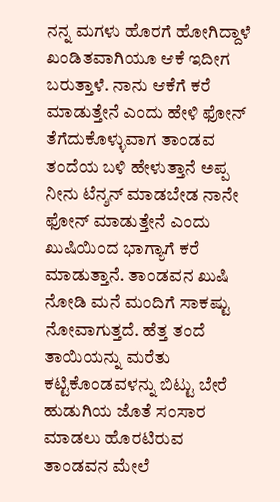ನನ್ನ ಮಗಳು ಹೊರಗೆ ಹೋಗಿದ್ದಾಳೆ ಖಂಡಿತವಾಗಿಯೂ ಆಕೆ ಇದೀಗ ಬರುತ್ತಾಳೆ. ನಾನು ಆಕೆಗೆ ಕರೆ ಮಾಡುತ್ತೇನೆ ಎಂದು ಹೇಳಿ ಫೋನ್ ತೆಗೆದುಕೊಳ್ಳುವಾಗ ತಾಂಡವ ತಂದೆಯ ಬಳಿ ಹೇಳುತ್ತಾನೆ ಅಪ್ಪ ನೀನು ಟೆನ್ಶನ್ ಮಾಡಬೇಡ ನಾನೇ ಫೋನ್ ಮಾಡುತ್ತೇನೆ ಎಂದು ಖುಷಿಯಿಂದ ಭಾಗ್ಯಾಗೆ ಕರೆ ಮಾಡುತ್ತಾನೆ. ತಾಂಡವನ ಖುಷಿ ನೋಡಿ ಮನೆ ಮಂದಿಗೆ ಸಾಕಷ್ಟು ನೋವಾಗುತ್ತದೆ. ಹೆತ್ತ ತಂದೆ ತಾಯಿಯನ್ನು ಮರೆತು ಕಟ್ಟಿಕೊಂಡವಳನ್ನು ಬಿಟ್ಟು ಬೇರೆ ಹುಡುಗಿಯ ಜೊತೆ ಸಂಸಾರ ಮಾಡಲು ಹೊರಟಿರುವ ತಾಂಡವನ ಮೇಲೆ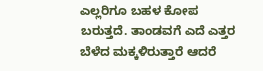ಎಲ್ಲರಿಗೂ ಬಹಳ ಕೋಪ ಬರುತ್ತದೆ. ತಾಂಡವಗೆ ಎದೆ ಎತ್ತರ ಬೆಳೆದ ಮಕ್ಕಳಿರುತ್ತಾರೆ ಆದರೆ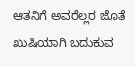ಆತನಿಗೆ ಅವರೆಲ್ಲರ ಜೊತೆ ಖುಷಿಯಾಗಿ ಬದುಕುವ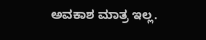ಅವಕಾಶ ಮಾತ್ರ ಇಲ್ಲ.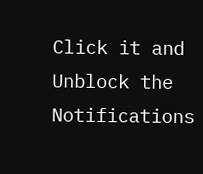Click it and Unblock the Notifications